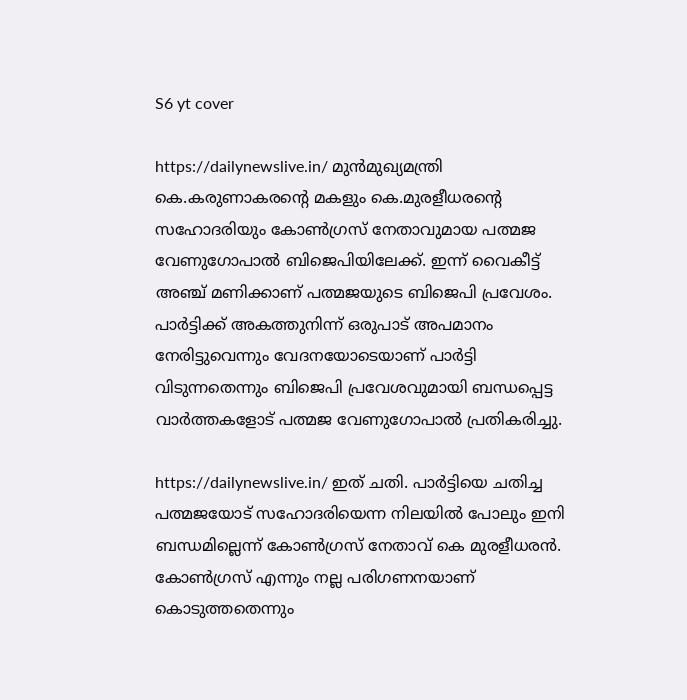S6 yt cover

https://dailynewslive.in/ മുന്‍മുഖ്യമന്ത്രി കെ.കരുണാകരന്റെ മകളും കെ.മുരളീധരന്റെ സഹോദരിയും കോണ്‍ഗ്രസ് നേതാവുമായ പത്മജ വേണുഗോപാല്‍ ബിജെപിയിലേക്ക്. ഇന്ന് വൈകീട്ട് അഞ്ച് മണിക്കാണ് പത്മജയുടെ ബിജെപി പ്രവേശം. പാര്‍ട്ടിക്ക് അകത്തുനിന്ന് ഒരുപാട് അപമാനം നേരിട്ടുവെന്നും വേദനയോടെയാണ് പാര്‍ട്ടി വിടുന്നതെന്നും ബിജെപി പ്രവേശവുമായി ബന്ധപ്പെട്ട വാര്‍ത്തകളോട് പത്മജ വേണുഗോപാല്‍ പ്രതികരിച്ചു.

https://dailynewslive.in/ ഇത് ചതി. പാര്‍ട്ടിയെ ചതിച്ച പത്മജയോട് സഹോദരിയെന്ന നിലയില്‍ പോലും ഇനി ബന്ധമില്ലെന്ന് കോണ്‍ഗ്രസ് നേതാവ് കെ മുരളീധരന്‍. കോണ്‍ഗ്രസ് എന്നും നല്ല പരിഗണനയാണ് കൊടുത്തതെന്നും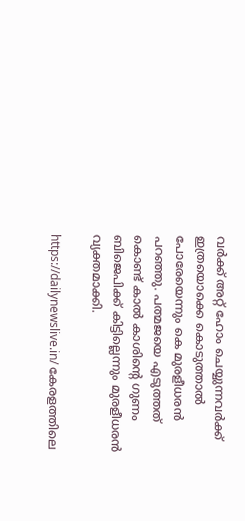വര്‍ക്ക് അറ്റ് ഹോം ചെയ്യുന്നവര്‍ക്ക് ഇത്രയൊക്കെ കൊടുത്താല്‍ പോരേയെന്നും കെ മുരളീധരന്‍ പറഞ്ഞു. പത്മജയെ എടുത്തത് കൊണ്ട് കാല്‍ കാശിന്റെ ഗുണം ബിജെപിക്ക് കിട്ടില്ലെന്നും മുരളീധരന്‍ വ്യക്തമാക്കി.

https://dailynewslive.in/ കേരളത്തിലെ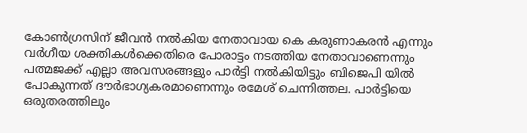കോണ്‍ഗ്രസിന് ജീവന്‍ നല്‍കിയ നേതാവായ കെ കരുണാകരന്‍ എന്നും വര്‍ഗീയ ശക്തികള്‍ക്കെതിരെ പോരാട്ടം നടത്തിയ നേതാവാണെന്നും പത്മജക്ക് എല്ലാ അവസരങ്ങളും പാര്‍ട്ടി നല്‍കിയിട്ടും ബിജെപി യില്‍ പോകുന്നത് ദൗര്‍ഭാഗ്യകരമാണെന്നും രമേശ് ചെന്നിത്തല. പാര്‍ട്ടിയെ ഒരുതരത്തിലും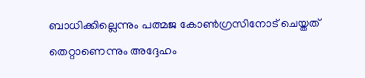ബാധിക്കില്ലെന്നും പത്മജ കോണ്‍ഗ്രസിനോട് ചെയ്തത് തെറ്റാണെന്നും അദ്ദേഹം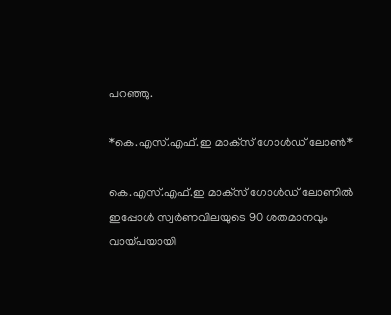പറഞ്ഞു.

*കെ.എസ്.എഫ്.ഇ മാക്‌സ് ഗോള്‍ഡ് ലോണ്‍*

കെ.എസ്.എഫ്.ഇ മാക്‌സ് ഗോള്‍ഡ് ലോണില്‍ ഇപ്പോള്‍ സ്വര്‍ണവിലയുടെ 90 ശതമാനവും വായ്പയായി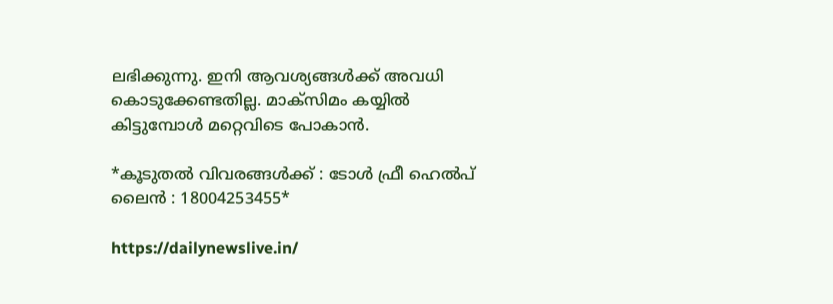ലഭിക്കുന്നു. ഇനി ആവശ്യങ്ങള്‍ക്ക് അവധി കൊടുക്കേണ്ടതില്ല. മാക്സിമം കയ്യില്‍ കിട്ടുമ്പോള്‍ മറ്റെവിടെ പോകാന്‍.

*കൂടുതല്‍ വിവരങ്ങള്‍ക്ക് : ടോള്‍ ഫ്രീ ഹെല്‍പ് ലൈന്‍ : 18004253455*

https://dailynewslive.in/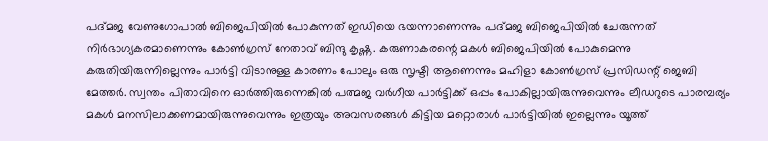പദ്മജ വേണുഗോപാല്‍ ബിജെപിയില്‍ പോകുന്നത് ഇഡിയെ ഭയന്നാണെന്നും പദ്മജ ബിജെപിയില്‍ ചേരുന്നത് നിര്‍ഭാഗ്യകരമാണെന്നും കോണ്‍ഗ്രസ് നേതാവ് ബിന്ദു കൃഷ്ണ. കരുണാകരന്റെ മകള്‍ ബിജെപിയില്‍ പോകുമെന്നു കരുതിയിരുന്നില്ലെന്നും പാര്‍ട്ടി വിടാനുള്ള കാരണം പോലും ഒരു സൃഷ്ടി ആണെന്നും മഹിളാ കോണ്‍ഗ്രസ് പ്രസിഡന്റ് ജെബി മേത്തര്‍. സ്വന്തം പിതാവിനെ ഓര്‍ത്തിരുന്നെങ്കില്‍ പത്മജ വര്‍ഗീയ പാര്‍ട്ടിക്ക് ഒപ്പം പോകില്ലായിരുന്നുവെന്നും ലീഡറുടെ പാരമ്പര്യം മകള്‍ മനസിലാക്കണമായിരുന്നുവെന്നും ഇത്രയും അവസരങ്ങള്‍ കിട്ടിയ മറ്റൊരാള്‍ പാര്‍ട്ടിയില്‍ ഇല്ലെന്നും യൂത്ത്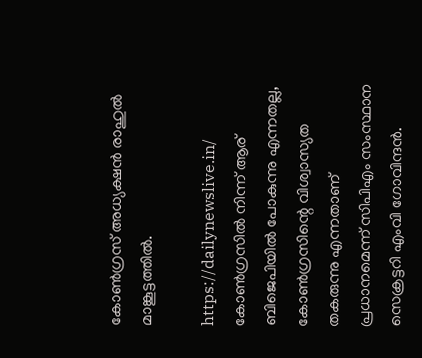കോണ്‍ഗ്രസ് അധ്യക്ഷന്‍ രാഹുല്‍ മാങ്കൂട്ടത്തില്‍.

https://dailynewslive.in/ കോണ്‍ഗ്രസില്‍ നിന്ന് ആര് ബിജെപിയില്‍ പോകുന്നു എന്നതല്ല, കോണ്‍ഗ്രസിന്റെ വിശ്വാസ്യത തകരുന്നു എന്നതാണ് പ്രധാനമെന്ന് സിപിഎം സംസ്ഥാന സെക്രട്ടറി എംവി ഗോവിന്ദന്‍.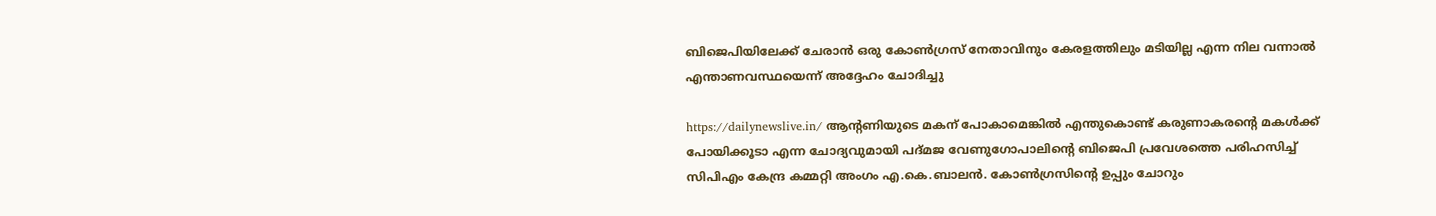ബിജെപിയിലേക്ക് ചേരാന്‍ ഒരു കോണ്‍ഗ്രസ് നേതാവിനും കേരളത്തിലും മടിയില്ല എന്ന നില വന്നാല്‍ എന്താണവസ്ഥയെന്ന് അദ്ദേഹം ചോദിച്ചു

https://dailynewslive.in/ ആന്റണിയുടെ മകന് പോകാമെങ്കില്‍ എന്തുകൊണ്ട് കരുണാകരന്റെ മകള്‍ക്ക് പോയിക്കൂടാ എന്ന ചോദ്യവുമായി പദ്മജ വേണുഗോപാലിന്റെ ബിജെപി പ്രവേശത്തെ പരിഹസിച്ച് സിപിഎം കേന്ദ്ര കമ്മറ്റി അംഗം എ.കെ.ബാലന്‍. കോണ്‍ഗ്രസിന്റെ ഉപ്പും ചോറും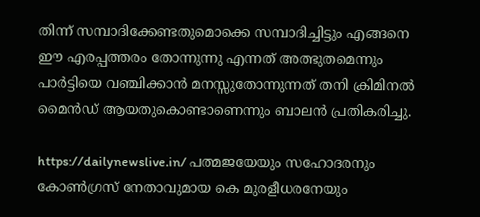തിന്ന് സമ്പാദിക്കേണ്ടതുമൊക്കെ സമ്പാദിച്ചിട്ടും എങ്ങനെ ഈ എരപ്പത്തരം തോന്നുന്നു എന്നത് അത്ഭുതമെന്നും പാര്‍ട്ടിയെ വഞ്ചിക്കാന്‍ മനസ്സുതോന്നുന്നത് തനി ക്രിമിനല്‍ മൈന്‍ഡ് ആയതുകൊണ്ടാണെന്നും ബാലന്‍ പ്രതികരിച്ചു.

https://dailynewslive.in/ പത്മജയേയും സഹോദരനും കോണ്‍ഗ്രസ് നേതാവുമായ കെ മുരളീധരനേയും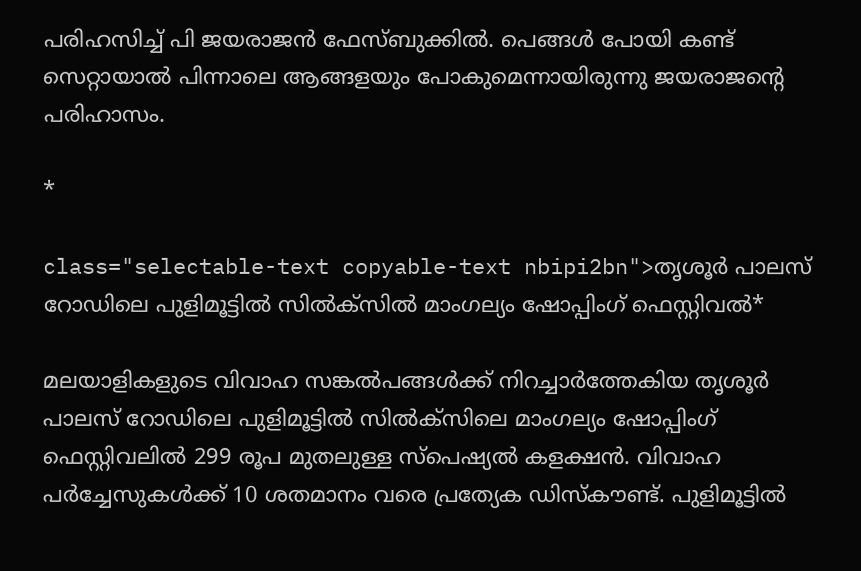പരിഹസിച്ച് പി ജയരാജന്‍ ഫേസ്ബുക്കില്‍. പെങ്ങള്‍ പോയി കണ്ട് സെറ്റായാല്‍ പിന്നാലെ ആങ്ങളയും പോകുമെന്നായിരുന്നു ജയരാജന്റെ പരിഹാസം.

*

class="selectable-text copyable-text nbipi2bn">തൃശൂര്‍ പാലസ് റോഡിലെ പുളിമൂട്ടില്‍ സില്‍ക്സില്‍ മാംഗല്യം ഷോപ്പിംഗ് ഫെസ്റ്റിവല്‍*

മലയാളികളുടെ വിവാഹ സങ്കല്‍പങ്ങള്‍ക്ക് നിറച്ചാര്‍ത്തേകിയ തൃശൂര്‍ പാലസ് റോഡിലെ പുളിമൂട്ടില്‍ സില്‍ക്സിലെ മാംഗല്യം ഷോപ്പിംഗ് ഫെസ്റ്റിവലില്‍ 299 രൂപ മുതലുള്ള സ്പെഷ്യല്‍ കളക്ഷന്‍. വിവാഹ പര്‍ച്ചേസുകള്‍ക്ക് 10 ശതമാനം വരെ പ്രത്യേക ഡിസ്‌കൗണ്ട്. പുളിമൂട്ടില്‍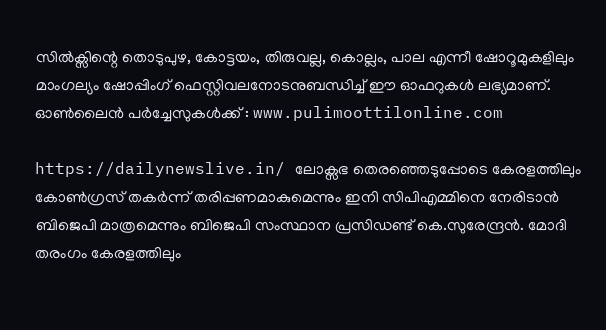സില്‍ക്സിന്റെ തൊടുപുഴ, കോട്ടയം, തിരുവല്ല, കൊല്ലം, പാല എന്നീ ഷോറൂമുകളിലും മാംഗല്യം ഷോപ്പിംഗ് ഫെസ്റ്റിവലനോടനുബന്ധിച്ച് ഈ ഓഫറുകള്‍ ലഭ്യമാണ്. ഓണ്‍ലൈന്‍ പര്‍ച്ചേസുകള്‍ക്ക് : www.pulimoottilonline.com

https://dailynewslive.in/ ലോക്സഭ തെരഞ്ഞെടുപ്പോടെ കേരളത്തിലും കോണ്‍ഗ്രസ് തകര്‍ന്ന് തരിപ്പണമാകുമെന്നും ഇനി സിപിഎമ്മിനെ നേരിടാന്‍ ബിജെപി മാത്രമെന്നും ബിജെപി സംസ്ഥാന പ്രസിഡണ്ട് കെ.സുരേന്ദ്രന്‍. മോദി തരംഗം കേരളത്തിലും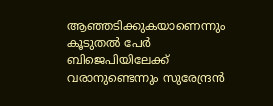ആഞ്ഞടിക്കുകയാണെന്നും കൂടുതല്‍ പേര്‍ ബിജെപിയിലേക്ക് വരാനുണ്ടെന്നും സുരേന്ദ്രന്‍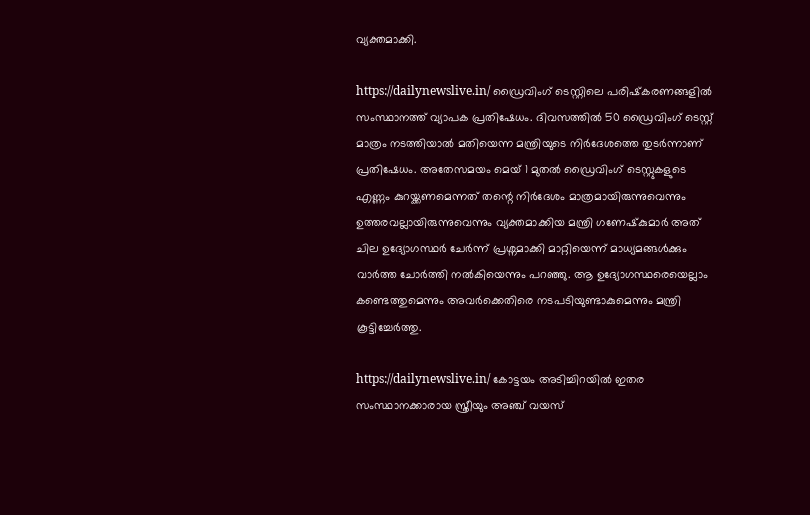വ്യക്തമാക്കി.

https://dailynewslive.in/ ഡ്രൈവിംഗ് ടെസ്റ്റിലെ പരിഷ്‌കരണങ്ങളില്‍ സംസ്ഥാനത്ത് വ്യാപക പ്രതിഷേധം. ദിവസത്തില്‍ 50 ഡ്രൈവിംഗ് ടെസ്റ്റ് മാത്രം നടത്തിയാല്‍ മതിയെന്ന മന്ത്രിയുടെ നിര്‍ദേശത്തെ തുടര്‍ന്നാണ് പ്രതിഷേധം. അതേസമയം മെയ് 1 മുതല്‍ ഡ്രൈവിംഗ് ടെസ്റ്റുകളുടെ എണ്ണം കുറയ്ക്കണമെന്നത് തന്റെ നിര്‍ദേശം മാത്രമായിരുന്നുവെന്നും ഉത്തരവല്ലായിരുന്നുവെന്നും വ്യക്തമാക്കിയ മന്ത്രി ഗണേഷ്‌കുമാര്‍ അത് ചില ഉദ്യോഗസ്ഥര്‍ ചേര്‍ന്ന് പ്രശ്നമാക്കി മാറ്റിയെന്ന് മാധ്യമങ്ങള്‍ക്കും വാര്‍ത്ത ചോര്‍ത്തി നല്‍കിയെന്നും പറഞ്ഞു. ആ ഉദ്യോഗസ്ഥരെയെല്ലാം കണ്ടെത്തുമെന്നും അവര്‍ക്കെതിരെ നടപടിയുണ്ടാകുമെന്നും മന്ത്രി കൂട്ടിച്ചേര്‍ത്തു.

https://dailynewslive.in/ കോട്ടയം അടിച്ചിറയില്‍ ഇതര സംസ്ഥാനക്കാരായ സ്ത്രീയും അഞ്ച് വയസ്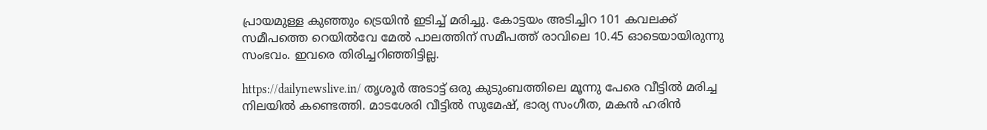പ്രായമുള്ള കുഞ്ഞും ട്രെയിന്‍ ഇടിച്ച് മരിച്ചു. കോട്ടയം അടിച്ചിറ 101 കവലക്ക് സമീപത്തെ റെയില്‍വേ മേല്‍ പാലത്തിന് സമീപത്ത് രാവിലെ 10.45 ഓടെയായിരുന്നു സംഭവം. ഇവരെ തിരിച്ചറിഞ്ഞിട്ടില്ല.

https://dailynewslive.in/ തൃശൂര്‍ അടാട്ട് ഒരു കുടുംബത്തിലെ മൂന്നു പേരെ വീട്ടില്‍ മരിച്ച നിലയില്‍ കണ്ടെത്തി. മാടശേരി വീട്ടില്‍ സുമേഷ്, ഭാര്യ സംഗീത, മകന്‍ ഹരിന്‍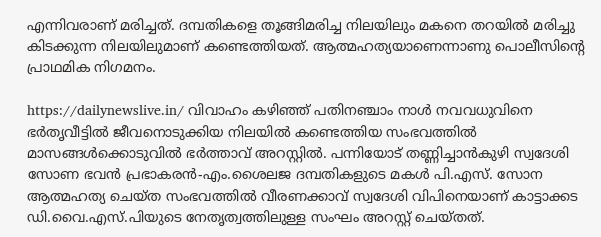എന്നിവരാണ് മരിച്ചത്. ദമ്പതികളെ തൂങ്ങിമരിച്ച നിലയിലും മകനെ തറയില്‍ മരിച്ചു കിടക്കുന്ന നിലയിലുമാണ് കണ്ടെത്തിയത്. ആത്മഹത്യയാണെന്നാണു പൊലീസിന്റെ പ്രാഥമിക നിഗമനം.

https://dailynewslive.in/ വിവാഹം കഴിഞ്ഞ് പതിനഞ്ചാം നാള്‍ നവവധുവിനെ ഭര്‍തൃവീട്ടില്‍ ജീവനൊടുക്കിയ നിലയില്‍ കണ്ടെത്തിയ സംഭവത്തില്‍ മാസങ്ങള്‍ക്കൊടുവില്‍ ഭര്‍ത്താവ് അറസ്റ്റില്‍. പന്നിയോട് തണ്ണിച്ചാന്‍കുഴി സ്വദേശി സോണ ഭവന്‍ പ്രഭാകരന്‍-എം.ശൈലജ ദമ്പതികളുടെ മകള്‍ പി.എസ്. സോന ആത്മഹത്യ ചെയ്ത സംഭവത്തില്‍ വീരണക്കാവ് സ്വദേശി വിപിനെയാണ് കാട്ടാക്കട ഡി.വൈ.എസ്.പിയുടെ നേതൃത്വത്തിലുള്ള സംഘം അറസ്റ്റ് ചെയ്തത്.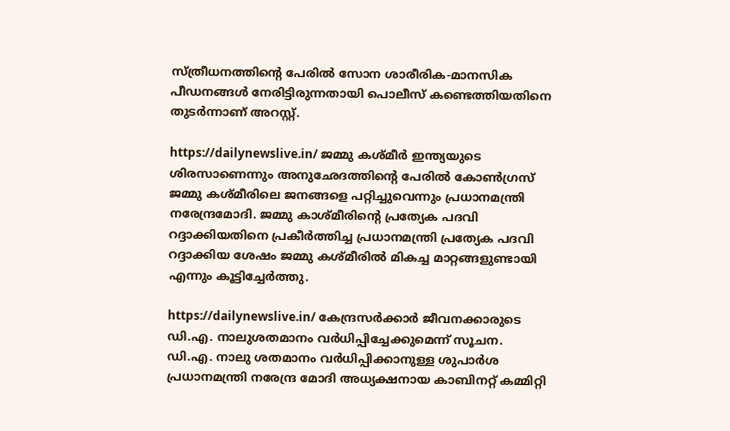സ്ത്രീധനത്തിന്റെ പേരില്‍ സോന ശാരീരിക-മാനസിക പീഡനങ്ങള്‍ നേരിട്ടിരുന്നതായി പൊലീസ് കണ്ടെത്തിയതിനെ തുടര്‍ന്നാണ് അറസ്റ്റ്.

https://dailynewslive.in/ ജമ്മു കശ്മീര്‍ ഇന്ത്യയുടെ ശിരസാണെന്നും അനുഛേദത്തിന്റെ പേരില്‍ കോണ്‍ഗ്രസ് ജമ്മു കശ്മീരിലെ ജനങ്ങളെ പറ്റിച്ചുവെന്നും പ്രധാനമന്ത്രി നരേന്ദ്രമോദി. ജമ്മു കാശ്മീരിന്റെ പ്രത്യേക പദവി റദ്ദാക്കിയതിനെ പ്രകീര്‍ത്തിച്ച പ്രധാനമന്ത്രി പ്രത്യേക പദവി റദ്ദാക്കിയ ശേഷം ജമ്മു കശ്മീരില്‍ മികച്ച മാറ്റങ്ങളുണ്ടായി എന്നും കൂട്ടിച്ചേര്‍ത്തു.

https://dailynewslive.in/ കേന്ദ്രസര്‍ക്കാര്‍ ജീവനക്കാരുടെ ഡി.എ. നാലുശതമാനം വര്‍ധിപ്പിച്ചേക്കുമെന്ന് സൂചന. ഡി.എ. നാലു ശതമാനം വര്‍ധിപ്പിക്കാനുള്ള ശുപാര്‍ശ പ്രധാനമന്ത്രി നരേന്ദ്ര മോദി അധ്യക്ഷനായ കാബിനറ്റ് കമ്മിറ്റി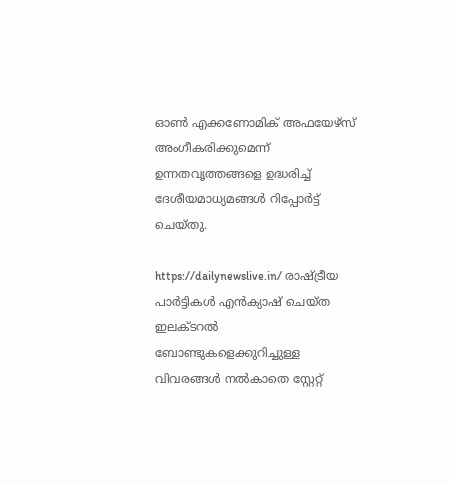ഓണ്‍ എക്കണോമിക് അഫയേഴ്‌സ് അംഗീകരിക്കുമെന്ന് ഉന്നതവൃത്തങ്ങളെ ഉദ്ധരിച്ച് ദേശീയമാധ്യമങ്ങള്‍ റിപ്പോര്‍ട്ട് ചെയ്തു.

https://dailynewslive.in/ രാഷ്ട്രീയ പാര്‍ട്ടികള്‍ എന്‍ക്യാഷ് ചെയ്ത ഇലക്ടറല്‍ ബോണ്ടുകളെക്കുറിച്ചുള്ള വിവരങ്ങള്‍ നല്‍കാതെ സ്റ്റേറ്റ്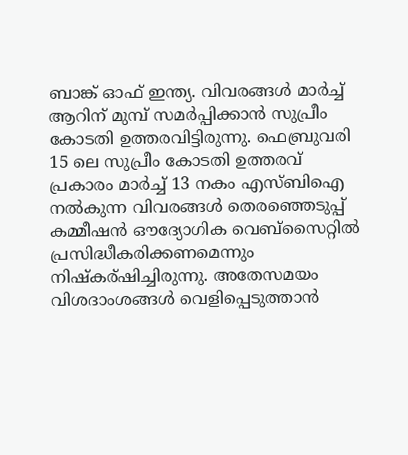ബാങ്ക് ഓഫ് ഇന്ത്യ. വിവരങ്ങള്‍ മാര്‍ച്ച് ആറിന് മുമ്പ് സമര്‍പ്പിക്കാന്‍ സുപ്രീം കോടതി ഉത്തരവിട്ടിരുന്നു. ഫെബ്രുവരി 15 ലെ സുപ്രീം കോടതി ഉത്തരവ് പ്രകാരം മാര്‍ച്ച് 13 നകം എസ്ബിഐ നല്‍കുന്ന വിവരങ്ങള്‍ തെരഞ്ഞെടുപ്പ് കമ്മീഷന്‍ ഔദ്യോഗിക വെബ്‌സൈറ്റില്‍ പ്രസിദ്ധീകരിക്കണമെന്നും നിഷ്‌കര്ഷിച്ചിരുന്നു. അതേസമയം വിശദാംശങ്ങള്‍ വെളിപ്പെടുത്താന്‍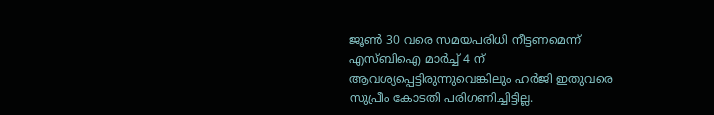ജൂണ്‍ 30 വരെ സമയപരിധി നീട്ടണമെന്ന് എസ്ബിഐ മാര്‍ച്ച് 4 ന് ആവശ്യപ്പെട്ടിരുന്നുവെങ്കിലും ഹര്‍ജി ഇതുവരെ സുപ്രീം കോടതി പരിഗണിച്ചിട്ടില്ല.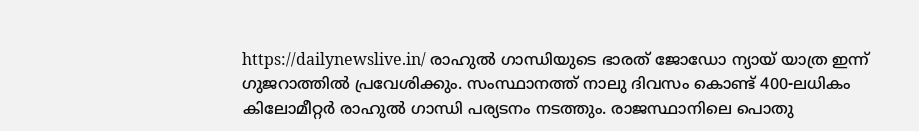https://dailynewslive.in/ രാഹുല്‍ ഗാന്ധിയുടെ ഭാരത് ജോഡോ ന്യായ് യാത്ര ഇന്ന് ഗുജറാത്തില്‍ പ്രവേശിക്കും. സംസ്ഥാനത്ത് നാലു ദിവസം കൊണ്ട് 400-ലധികം കിലോമീറ്റര്‍ രാഹുല്‍ ഗാന്ധി പര്യടനം നടത്തും. രാജസ്ഥാനിലെ പൊതു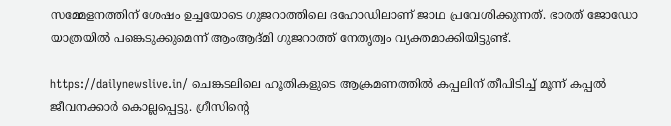സമ്മേളനത്തിന് ശേഷം ഉച്ചയോടെ ഗുജറാത്തിലെ ദഹോഡിലാണ് ജാഥ പ്രവേശിക്കുന്നത്. ഭാരത് ജോഡോ യാത്രയില്‍ പങ്കെടുക്കുമെന്ന് ആംആദ്മി ഗുജറാത്ത് നേതൃത്വം വ്യക്തമാക്കിയിട്ടുണ്ട്.

https://dailynewslive.in/ ചെങ്കടലിലെ ഹൂതികളുടെ ആക്രമണത്തില്‍ കപ്പലിന് തീപിടിച്ച് മൂന്ന് കപ്പല്‍ ജീവനക്കാര്‍ കൊല്ലപ്പെട്ടു. ഗ്രീസിന്റെ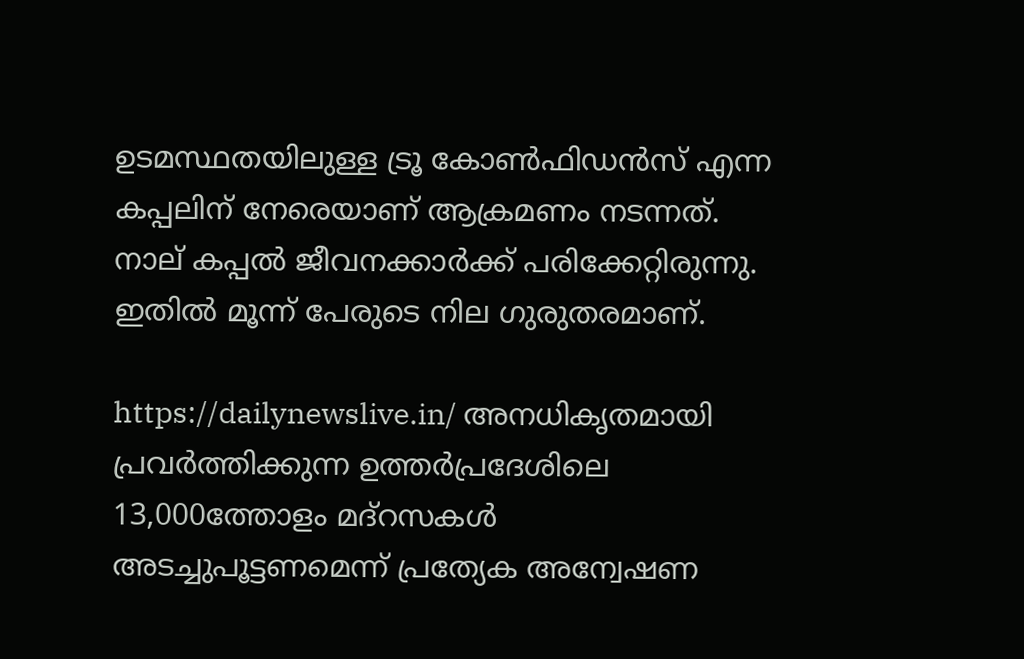ഉടമസ്ഥതയിലുള്ള ട്രൂ കോണ്‍ഫിഡന്‍സ് എന്ന കപ്പലിന് നേരെയാണ് ആക്രമണം നടന്നത്. നാല് കപ്പല്‍ ജീവനക്കാര്‍ക്ക് പരിക്കേറ്റിരുന്നു. ഇതില്‍ മൂന്ന് പേരുടെ നില ഗുരുതരമാണ്.

https://dailynewslive.in/ അനധികൃതമായി പ്രവര്‍ത്തിക്കുന്ന ഉത്തര്‍പ്രദേശിലെ 13,000ത്തോളം മദ്റസകള്‍ അടച്ചുപൂട്ടണമെന്ന് പ്രത്യേക അന്വേഷണ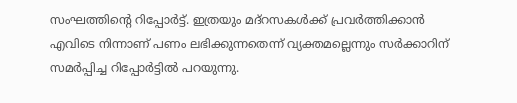സംഘത്തിന്റെ റിപ്പോര്‍ട്ട്. ഇത്രയും മദ്റസകള്‍ക്ക് പ്രവര്‍ത്തിക്കാന്‍ എവിടെ നിന്നാണ് പണം ലഭിക്കുന്നതെന്ന് വ്യക്തമല്ലെന്നും സര്‍ക്കാറിന് സമര്‍പ്പിച്ച റിപ്പോര്‍ട്ടില്‍ പറയുന്നു.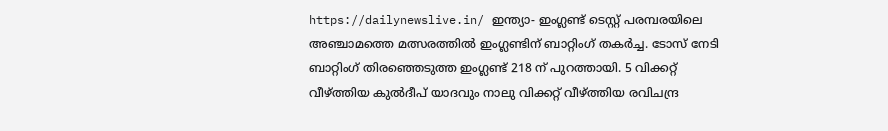https://dailynewslive.in/ ഇന്ത്യാ- ഇംഗ്ലണ്ട് ടെസ്റ്റ് പരമ്പരയിലെ അഞ്ചാമത്തെ മത്സരത്തില്‍ ഇംഗ്ലണ്ടിന് ബാറ്റിംഗ് തകര്‍ച്ച. ടോസ് നേടി ബാറ്റിംഗ് തിരഞ്ഞെടുത്ത ഇംഗ്ലണ്ട് 218 ന് പുറത്തായി. 5 വിക്കറ്റ് വീഴ്ത്തിയ കുല്‍ദീപ് യാദവും നാലു വിക്കറ്റ് വീഴ്ത്തിയ രവിചന്ദ്ര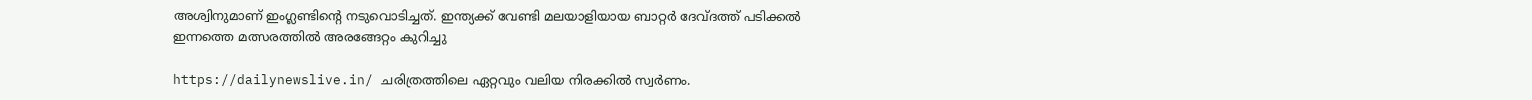അശ്വിനുമാണ് ഇംഗ്ലണ്ടിന്റെ നടുവൊടിച്ചത്. ഇന്ത്യക്ക് വേണ്ടി മലയാളിയായ ബാറ്റര്‍ ദേവ്ദത്ത് പടിക്കല്‍ ഇന്നത്തെ മത്സരത്തില്‍ അരങ്ങേറ്റം കുറിച്ചു

https://dailynewslive.in/ ചരിത്രത്തിലെ ഏറ്റവും വലിയ നിരക്കില്‍ സ്വര്‍ണം.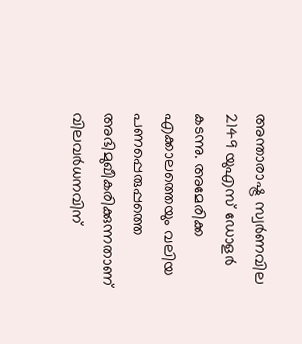അന്താരാഷ്ട്ര സ്വര്‍ണവില 2149 യുഎസ് ഡോളര്‍ കടന്നു. അമേരിക്ക എക്കാലത്തെയും വലിയ പണപ്പെരുപ്പത്തെ അഭിമുഖീകരിക്കുന്നതാണ് വിലവര്‍ധനവിന്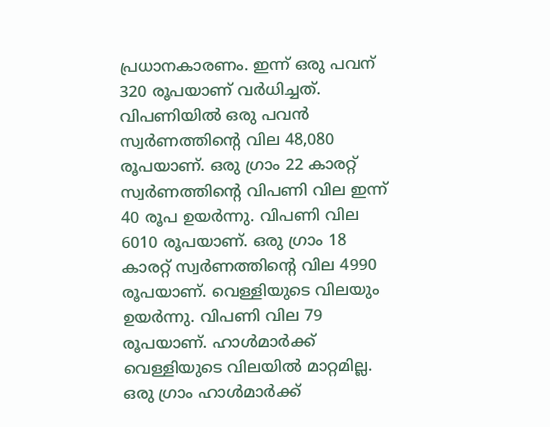പ്രധാനകാരണം. ഇന്ന് ഒരു പവന് 320 രൂപയാണ് വര്‍ധിച്ചത്. വിപണിയില്‍ ഒരു പവന്‍ സ്വര്‍ണത്തിന്റെ വില 48,080 രൂപയാണ്. ഒരു ഗ്രാം 22 കാരറ്റ് സ്വര്‍ണത്തിന്റെ വിപണി വില ഇന്ന് 40 രൂപ ഉയര്‍ന്നു. വിപണി വില 6010 രൂപയാണ്. ഒരു ഗ്രാം 18 കാരറ്റ് സ്വര്‍ണത്തിന്റെ വില 4990 രൂപയാണ്. വെള്ളിയുടെ വിലയും ഉയര്‍ന്നു. വിപണി വില 79 രൂപയാണ്. ഹാള്‍മാര്‍ക്ക് വെള്ളിയുടെ വിലയില്‍ മാറ്റമില്ല. ഒരു ഗ്രാം ഹാള്‍മാര്‍ക്ക്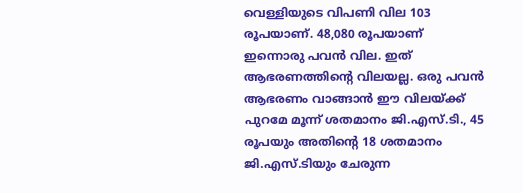വെള്ളിയുടെ വിപണി വില 103 രൂപയാണ്. 48,080 രൂപയാണ് ഇന്നൊരു പവന്‍ വില. ഇത് ആഭരണത്തിന്റെ വിലയല്ല. ഒരു പവന്‍ ആഭരണം വാങ്ങാന്‍ ഈ വിലയ്ക്ക് പുറമേ മൂന്ന് ശതമാനം ജി.എസ്.ടി., 45 രൂപയും അതിന്റെ 18 ശതമാനം ജി.എസ്.ടിയും ചേരുന്ന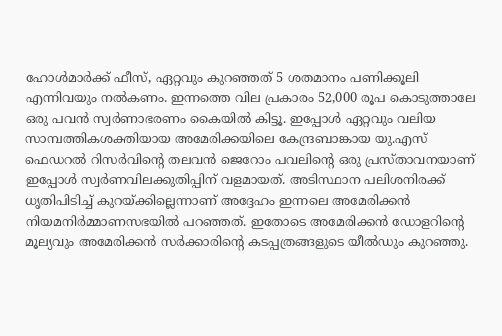ഹോള്‍മാര്‍ക്ക് ഫീസ്, ഏറ്റവും കുറഞ്ഞത് 5 ശതമാനം പണിക്കൂലി എന്നിവയും നല്‍കണം. ഇന്നത്തെ വില പ്രകാരം 52,000 രൂപ കൊടുത്താലേ ഒരു പവന്‍ സ്വര്‍ണാഭരണം കൈയില്‍ കിട്ടൂ. ഇപ്പോള്‍ ഏറ്റവും വലിയ സാമ്പത്തികശക്തിയായ അമേരിക്കയിലെ കേന്ദ്രബാങ്കായ യു.എസ് ഫെഡറല്‍ റിസര്‍വിന്റെ തലവന്‍ ജെറോം പവലിന്റെ ഒരു പ്രസ്താവനയാണ് ഇപ്പോള്‍ സ്വര്‍ണവിലക്കുതിപ്പിന് വളമായത്. അടിസ്ഥാന പലിശനിരക്ക് ധൃതിപിടിച്ച് കുറയ്ക്കില്ലെന്നാണ് അദ്ദേഹം ഇന്നലെ അമേരിക്കന്‍ നിയമനിര്‍മ്മാണസഭയില്‍ പറഞ്ഞത്. ഇതോടെ അമേരിക്കന്‍ ഡോളറിന്റെ മൂല്യവും അമേരിക്കന്‍ സര്‍ക്കാരിന്റെ കടപ്പത്രങ്ങളുടെ യീല്‍ഡും കുറഞ്ഞു.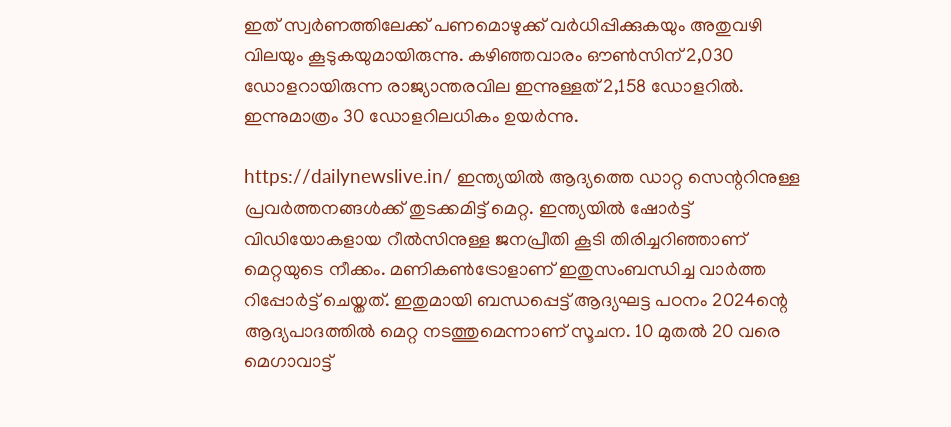ഇത് സ്വര്‍ണത്തിലേക്ക് പണമൊഴുക്ക് വര്‍ധിപ്പിക്കുകയും അതുവഴി വിലയും കൂടുകയുമായിരുന്നു. കഴിഞ്ഞവാരം ഔണ്‍സിന് 2,030 ഡോളറായിരുന്ന രാജ്യാന്തരവില ഇന്നുള്ളത് 2,158 ഡോളറില്‍. ഇന്നുമാത്രം 30 ഡോളറിലധികം ഉയര്‍ന്നു.

https://dailynewslive.in/ ഇന്ത്യയില്‍ ആദ്യത്തെ ഡാറ്റ സെന്ററിനുള്ള പ്രവര്‍ത്തനങ്ങള്‍ക്ക് തുടക്കമിട്ട് മെറ്റ. ഇന്ത്യയില്‍ ഷോര്‍ട്ട് വിഡിയോകളായ റീല്‍സിനുള്ള ജനപ്രീതി കൂടി തിരിച്ചറിഞ്ഞാണ് മെറ്റയുടെ നീക്കം. മണികണ്‍ട്രോളാണ് ഇതുസംബന്ധിച്ച വാര്‍ത്ത റിപ്പോര്‍ട്ട് ചെയ്തത്. ഇതുമായി ബന്ധപ്പെട്ട് ആദ്യഘട്ട പഠനം 2024ന്റെ ആദ്യപാദത്തില്‍ മെറ്റ നടത്തുമെന്നാണ് സൂചന. 10 മുതല്‍ 20 വരെ മെഗാവാട്ട്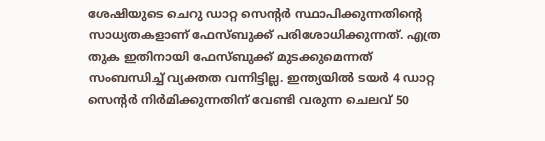ശേഷിയുടെ ചെറു ഡാറ്റ സെന്റര്‍ സ്ഥാപിക്കുന്നതിന്റെ സാധ്യതകളാണ് ഫേസ്ബുക്ക് പരിശോധിക്കുന്നത്. എത്ര തുക ഇതിനായി ഫേസ്ബുക്ക് മുടക്കുമെന്നത് സംബന്ധിച്ച് വ്യക്തത വന്നിട്ടില്ല. ഇന്ത്യയില്‍ ടയര്‍ 4 ഡാറ്റ സെന്റര്‍ നിര്‍മിക്കുന്നതിന് വേണ്ടി വരുന്ന ചെലവ് 50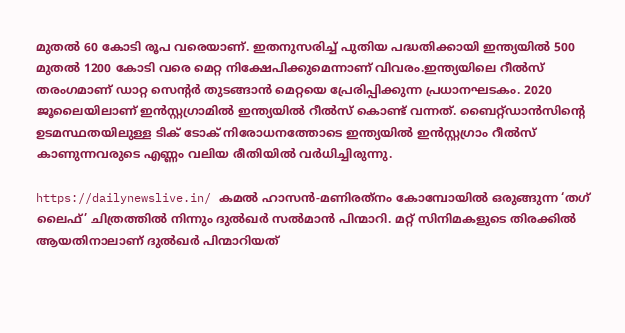മുതല്‍ 60 കോടി രൂപ വരെയാണ്. ഇതനുസരിച്ച് പുതിയ പദ്ധതിക്കായി ഇന്ത്യയില്‍ 500 മുതല്‍ 1200 കോടി വരെ മെറ്റ നിക്ഷേപിക്കുമെന്നാണ് വിവരം.ഇന്ത്യയിലെ റീല്‍സ് തരംഗമാണ് ഡാറ്റ സെന്റര്‍ തുടങ്ങാന്‍ മെറ്റയെ പ്രേരിപ്പിക്കുന്ന പ്രധാനഘടകം. 2020 ജൂലൈയിലാണ് ഇന്‍സ്റ്റഗ്രാമില്‍ ഇന്ത്യയില്‍ റീല്‍സ് കൊണ്ട് വന്നത്. ബൈറ്റ്ഡാന്‍സിന്റെ ഉടമസ്ഥതയിലുള്ള ടിക് ടോക് നിരോധനത്തോടെ ഇന്ത്യയില്‍ ഇന്‍സ്റ്റഗ്രാം റീല്‍സ് കാണുന്നവരുടെ എണ്ണം വലിയ രീതിയില്‍ വര്‍ധിച്ചിരുന്നു.

https://dailynewslive.in/ കമല്‍ ഹാസന്‍-മണിരത്‌നം കോമ്പോയില്‍ ഒരുങ്ങുന്ന ‘തഗ് ലൈഫ്’ ചിത്രത്തില്‍ നിന്നും ദുല്‍ഖര്‍ സല്‍മാന്‍ പിന്മാറി. മറ്റ് സിനിമകളുടെ തിരക്കില്‍ ആയതിനാലാണ് ദുല്‍ഖര്‍ പിന്മാറിയത്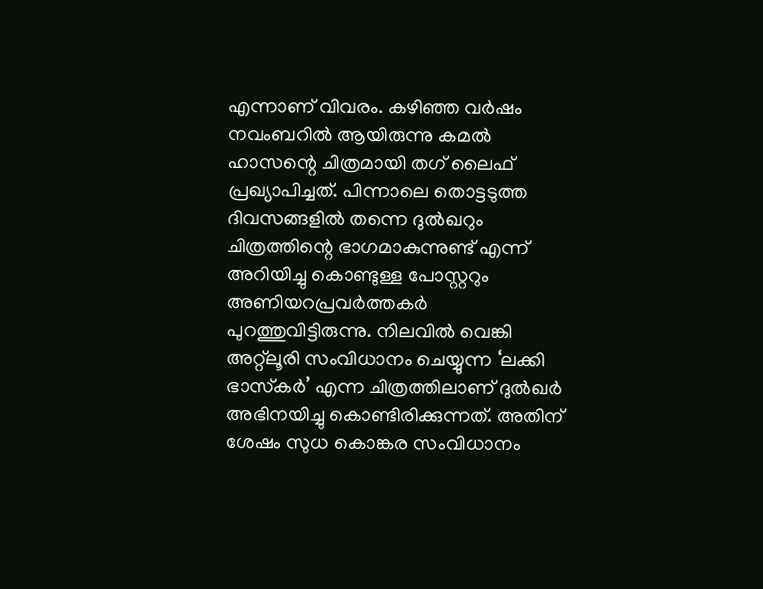എന്നാണ് വിവരം. കഴിഞ്ഞ വര്‍ഷം നവംബറില്‍ ആയിരുന്നു കമല്‍ ഹാസന്റെ ചിത്രമായി തഗ് ലൈഫ് പ്രഖ്യാപിച്ചത്. പിന്നാലെ തൊട്ടടുത്ത ദിവസങ്ങളില്‍ തന്നെ ദുല്‍ഖറും ചിത്രത്തിന്റെ ഭാഗമാകുന്നുണ്ട് എന്ന് അറിയിച്ചു കൊണ്ടുള്ള പോസ്റ്ററും അണിയറപ്രവര്‍ത്തകര്‍ പുറത്തുവിട്ടിരുന്നു. നിലവില്‍ വെങ്കി അറ്റ്ലൂരി സംവിധാനം ചെയ്യുന്ന ‘ലക്കി ഭാസ്‌കര്‍’ എന്ന ചിത്രത്തിലാണ് ദുല്‍ഖര്‍ അഭിനയിച്ചു കൊണ്ടിരിക്കുന്നത്. അതിന് ശേഷം സുധ കൊങ്കര സംവിധാനം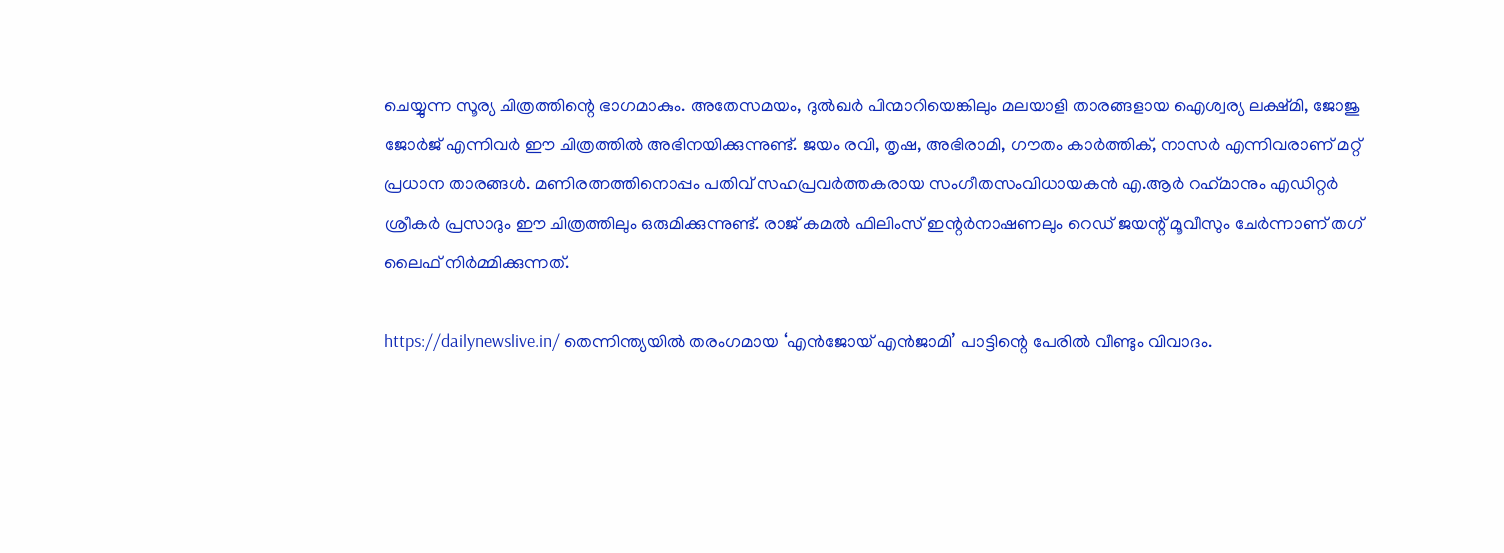ചെയ്യുന്ന സൂര്യ ചിത്രത്തിന്റെ ഭാഗമാകും. അതേസമയം, ദുല്‍ഖര്‍ പിന്മാറിയെങ്കിലും മലയാളി താരങ്ങളായ ഐശ്വര്യ ലക്ഷ്മി, ജോജു ജോര്‍ജ് എന്നിവര്‍ ഈ ചിത്രത്തില്‍ അഭിനയിക്കുന്നുണ്ട്. ജയം രവി, തൃഷ, അഭിരാമി, ഗൗതം കാര്‍ത്തിക്, നാസര്‍ എന്നിവരാണ് മറ്റ് പ്രധാന താരങ്ങള്‍. മണിരത്നത്തിനൊപ്പം പതിവ് സഹപ്രവര്‍ത്തകരായ സംഗീതസംവിധായകന്‍ എ.ആര്‍ റഹ്‌മാനും എഡിറ്റര്‍ ശ്രീകര്‍ പ്രസാദും ഈ ചിത്രത്തിലും ഒരുമിക്കുന്നുണ്ട്. രാജ് കമല്‍ ഫിലിംസ് ഇന്റര്‍നാഷണലും റെഡ് ജയന്റ് മൂവീസും ചേര്‍ന്നാണ് തഗ് ലൈഫ് നിര്‍മ്മിക്കുന്നത്.

https://dailynewslive.in/ തെന്നിന്ത്യയില്‍ തരംഗമായ ‘എന്‍ജോയ് എന്‍ജാമി’ പാട്ടിന്റെ പേരില്‍ വീണ്ടും വിവാദം.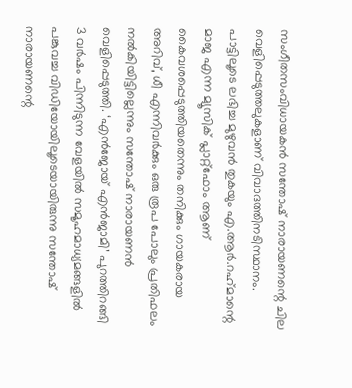സംഗീതസംവിധായകന്‍ സന്തോഷ് നാരായണന്റെ ചില വെളിപ്പെടുത്തലുകളാണ് വിവാദത്തിനടിസ്ഥാനം. പാട്ടിലൂടെ ലഭിച്ച മുഴുവന്‍ തുകയും എ.ആര്‍.റഹ്‌മാന്റെ മാജ എന്ന മ്യൂസിക് പ്ലാറ്റ്ഫോം ആണ് കൈവശപ്പെടുത്തിയതെന്നും തനിക്കും ഗായകരായ അറിവ്, ധീ എന്നിവര്‍ക്കും ഒരു രൂപ പോലും പ്രതിഫലം നല്‍കിയിട്ടില്ലെന്നും സന്തോഷ് നാരായണന്‍ വെളിപ്പെടുത്തി. ‘എന്‍ജോയ് എന്‍ജാമി’ പുറത്തിറങ്ങി 3 വര്‍ഷം പിന്നിടുന്ന വേളയില്‍ സമൂഹമാധ്യമങ്ങളില്‍ പങ്കുവച്ച വിഡിയോയിലൂടെയായിരുന്നു സന്തോഷ് നാരായണന്റെ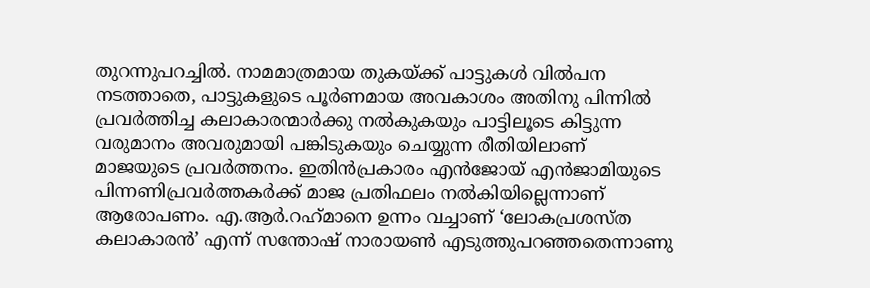തുറന്നുപറച്ചില്‍. നാമമാത്രമായ തുകയ്ക്ക് പാട്ടുകള്‍ വില്‍പന നടത്താതെ, പാട്ടുകളുടെ പൂര്‍ണമായ അവകാശം അതിനു പിന്നില്‍ പ്രവര്‍ത്തിച്ച കലാകാരന്മാര്‍ക്കു നല്‍കുകയും പാട്ടിലൂടെ കിട്ടുന്ന വരുമാനം അവരുമായി പങ്കിടുകയും ചെയ്യുന്ന രീതിയിലാണ് മാജയുടെ പ്രവര്‍ത്തനം. ഇതിന്‍പ്രകാരം എന്‍ജോയ് എന്‍ജാമിയുടെ പിന്നണിപ്രവര്‍ത്തകര്‍ക്ക് മാജ പ്രതിഫലം നല്‍കിയില്ലെന്നാണ് ആരോപണം. എ.ആര്‍.റഹ്‌മാനെ ഉന്നം വച്ചാണ് ‘ലോകപ്രശസ്ത കലാകാരന്‍’ എന്ന് സന്തോഷ് നാരായണ്‍ എടുത്തുപറഞ്ഞതെന്നാണു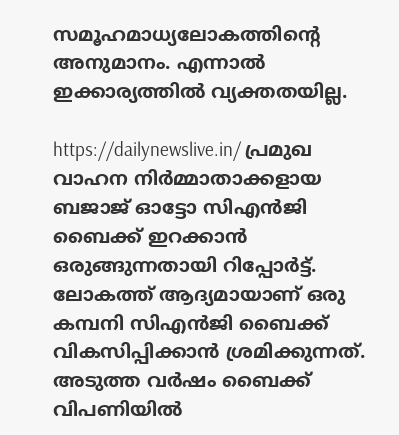സമൂഹമാധ്യലോകത്തിന്റെ അനുമാനം. എന്നാല്‍ ഇക്കാര്യത്തില്‍ വ്യക്തതയില്ല.

https://dailynewslive.in/ പ്രമുഖ വാഹന നിര്‍മ്മാതാക്കളായ ബജാജ് ഓട്ടോ സിഎന്‍ജി ബൈക്ക് ഇറക്കാന്‍ ഒരുങ്ങുന്നതായി റിപ്പോര്‍ട്ട്. ലോകത്ത് ആദ്യമായാണ് ഒരു കമ്പനി സിഎന്‍ജി ബൈക്ക് വികസിപ്പിക്കാന്‍ ശ്രമിക്കുന്നത്. അടുത്ത വര്‍ഷം ബൈക്ക് വിപണിയില്‍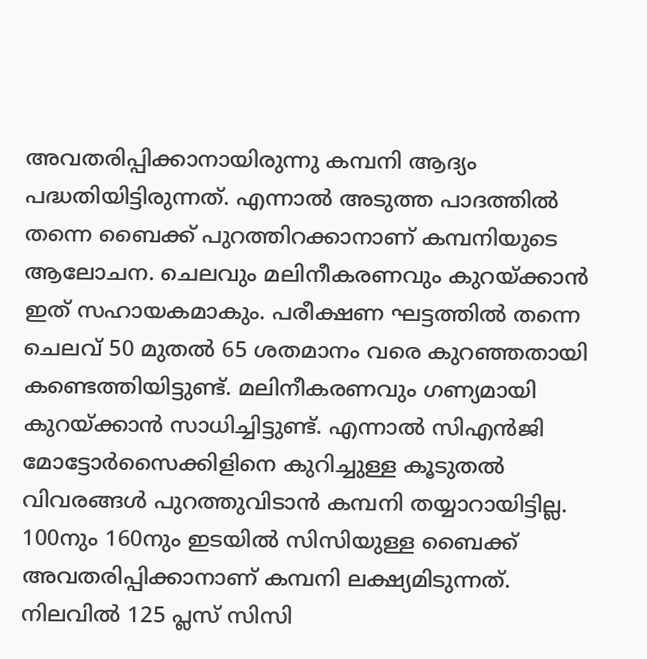അവതരിപ്പിക്കാനായിരുന്നു കമ്പനി ആദ്യം പദ്ധതിയിട്ടിരുന്നത്. എന്നാല്‍ അടുത്ത പാദത്തില്‍ തന്നെ ബൈക്ക് പുറത്തിറക്കാനാണ് കമ്പനിയുടെ ആലോചന. ചെലവും മലിനീകരണവും കുറയ്ക്കാന്‍ ഇത് സഹായകമാകും. പരീക്ഷണ ഘട്ടത്തില്‍ തന്നെ ചെലവ് 50 മുതല്‍ 65 ശതമാനം വരെ കുറഞ്ഞതായി കണ്ടെത്തിയിട്ടുണ്ട്. മലിനീകരണവും ഗണ്യമായി കുറയ്ക്കാന്‍ സാധിച്ചിട്ടുണ്ട്. എന്നാല്‍ സിഎന്‍ജി മോട്ടോര്‍സൈക്കിളിനെ കുറിച്ചുള്ള കൂടുതല്‍ വിവരങ്ങള്‍ പുറത്തുവിടാന്‍ കമ്പനി തയ്യാറായിട്ടില്ല. 100നും 160നും ഇടയില്‍ സിസിയുള്ള ബൈക്ക് അവതരിപ്പിക്കാനാണ് കമ്പനി ലക്ഷ്യമിടുന്നത്. നിലവില്‍ 125 പ്ലസ് സിസി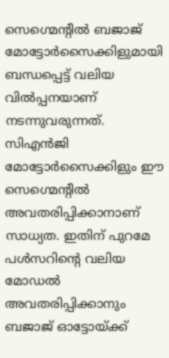സെഗ്മെന്റില്‍ ബജാജ് മോട്ടോര്‍സൈക്കിളുമായി ബന്ധപ്പെട്ട് വലിയ വില്‍പ്പനയാണ് നടന്നുവരുന്നത്. സിഎന്‍ജി മോട്ടോര്‍സൈക്കിളും ഈ സെഗ്മെന്റില്‍ അവതരിപ്പിക്കാനാണ് സാധ്യത. ഇതിന് പുറമേ പള്‍സറിന്റെ വലിയ മോഡല്‍ അവതരിപ്പിക്കാനും ബജാജ് ഓട്ടോയ്ക്ക്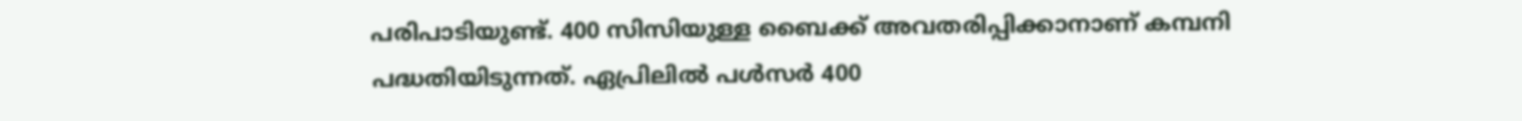പരിപാടിയുണ്ട്. 400 സിസിയുള്ള ബൈക്ക് അവതരിപ്പിക്കാനാണ് കമ്പനി പദ്ധതിയിടുന്നത്. ഏപ്രിലില്‍ പള്‍സര്‍ 400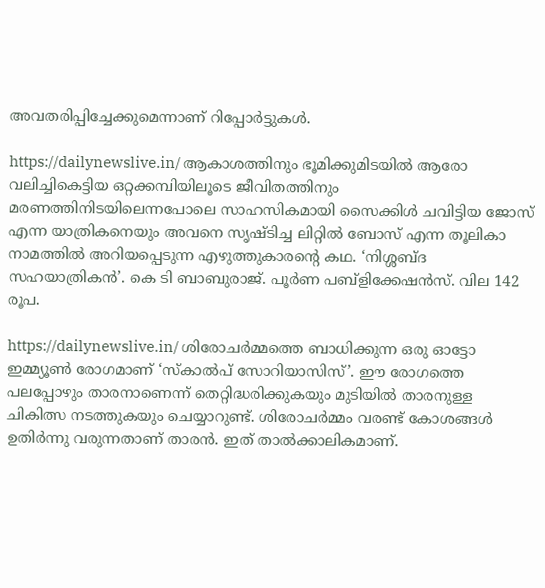അവതരിപ്പിച്ചേക്കുമെന്നാണ് റിപ്പോര്‍ട്ടുകള്‍.

https://dailynewslive.in/ ആകാശത്തിനും ഭൂമിക്കുമിടയില്‍ ആരോ വലിച്ചികെട്ടിയ ഒറ്റക്കമ്പിയിലൂടെ ജീവിതത്തിനും മരണത്തിനിടയിലെന്നപോലെ സാഹസികമായി സൈക്കിള്‍ ചവിട്ടിയ ജോസ് എന്ന യാത്രികനെയും അവനെ സൃഷ്ടിച്ച ലിറ്റില്‍ ബോസ് എന്ന തൂലികാ നാമത്തില്‍ അറിയപ്പെടുന്ന എഴുത്തുകാരന്റെ കഥ. ‘നിശ്ശബ്ദ സഹയാത്രികന്‍’. കെ ടി ബാബുരാജ്. പൂര്‍ണ പബ്ളിക്കേഷന്‍സ്. വില 142 രൂപ.

https://dailynewslive.in/ ശിരോചര്‍മ്മത്തെ ബാധിക്കുന്ന ഒരു ഓട്ടോ ഇമ്മ്യൂണ്‍ രോഗമാണ് ‘സ്‌കാല്‍പ് സോറിയാസിസ്’. ഈ രോഗത്തെ പലപ്പോഴും താരനാണെന്ന് തെറ്റിദ്ധരിക്കുകയും മുടിയില്‍ താരനുള്ള ചികിത്സ നടത്തുകയും ചെയ്യാറുണ്ട്. ശിരോചര്‍മ്മം വരണ്ട് കോശങ്ങള്‍ ഉതിര്‍ന്നു വരുന്നതാണ് താരന്‍. ഇത് താല്‍ക്കാലികമാണ്.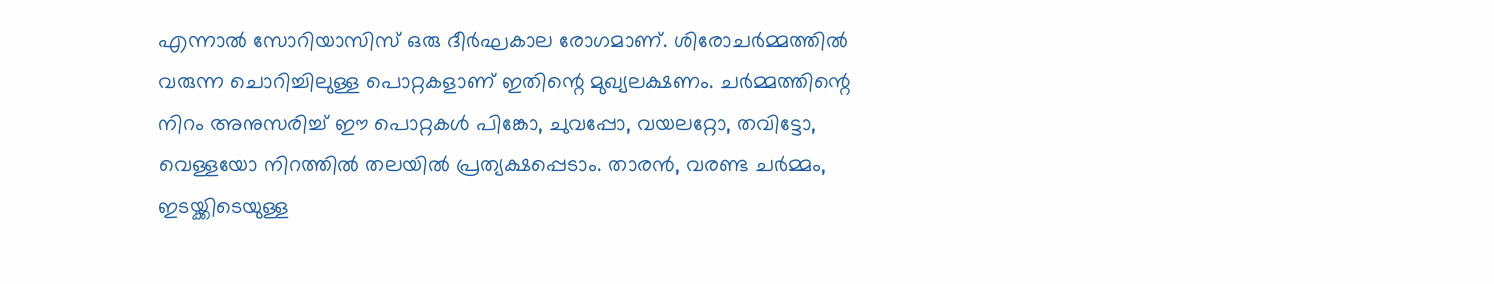എന്നാല്‍ സോറിയാസിസ് ഒരു ദീര്‍ഘകാല രോഗമാണ്. ശിരോചര്‍മ്മത്തില്‍ വരുന്ന ചൊറിച്ചിലുള്ള പൊറ്റകളാണ് ഇതിന്റെ മുഖ്യലക്ഷണം. ചര്‍മ്മത്തിന്റെ നിറം അനുസരിച്ച് ഈ പൊറ്റകള്‍ പിങ്കോ, ചുവപ്പോ, വയലറ്റോ, തവിട്ടോ, വെള്ളയോ നിറത്തില്‍ തലയില്‍ പ്രത്യക്ഷപ്പെടാം. താരന്‍, വരണ്ട ചര്‍മ്മം, ഇടയ്ക്കിടെയുള്ള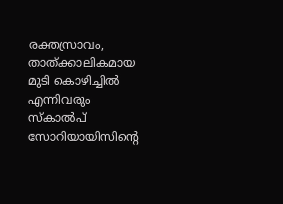രക്തസ്രാവം, താത്ക്കാലികമായ മുടി കൊഴിച്ചില്‍ എന്നിവരും സ്‌കാല്‍പ് സോറിയായിസിന്റെ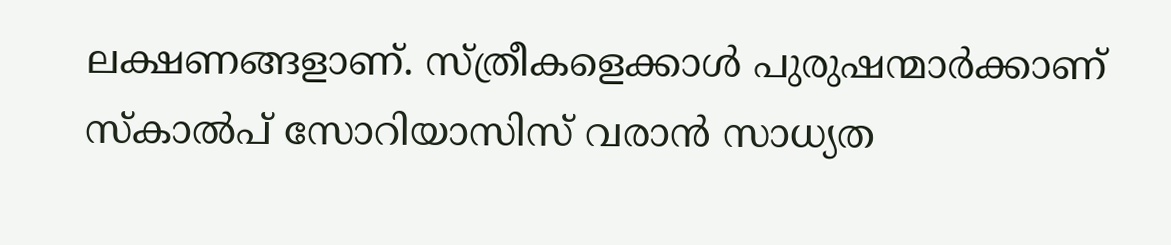ലക്ഷണങ്ങളാണ്. സ്ത്രീകളെക്കാള്‍ പുരുഷന്മാര്‍ക്കാണ് സ്‌കാല്‍പ് സോറിയാസിസ് വരാന്‍ സാധ്യത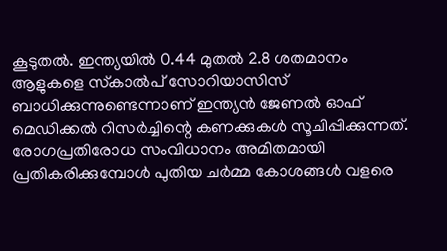കൂടുതല്‍. ഇന്ത്യയില്‍ 0.44 മുതല്‍ 2.8 ശതമാനം ആളുകളെ സ്‌കാല്‍പ് സോറിയാസിസ് ബാധിക്കുന്നുണ്ടെന്നാണ് ഇന്ത്യന്‍ ജേണല്‍ ഓഫ് മെഡിക്കല്‍ റിസര്‍ച്ചിന്റെ കണക്കുകള്‍ സൂചിപ്പിക്കുന്നത്. രോഗപ്രതിരോധ സംവിധാനം അമിതമായി പ്രതികരിക്കുമ്പോള്‍ പുതിയ ചര്‍മ്മ കോശങ്ങള്‍ വളരെ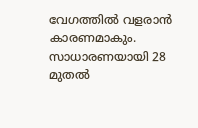വേഗത്തില്‍ വളരാന്‍ കാരണമാകും. സാധാരണയായി 28 മുതല്‍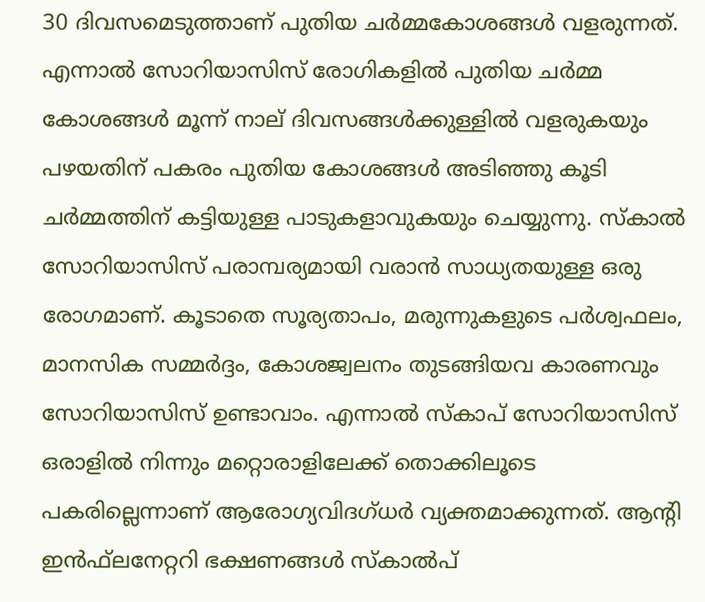30 ദിവസമെടുത്താണ് പുതിയ ചര്‍മ്മകോശങ്ങള്‍ വളരുന്നത്. എന്നാല്‍ സോറിയാസിസ് രോഗികളില്‍ പുതിയ ചര്‍മ്മ കോശങ്ങള്‍ മൂന്ന് നാല് ദിവസങ്ങള്‍ക്കുള്ളില്‍ വളരുകയും പഴയതിന് പകരം പുതിയ കോശങ്ങള്‍ അടിഞ്ഞു കൂടി ചര്‍മ്മത്തിന് കട്ടിയുള്ള പാടുകളാവുകയും ചെയ്യുന്നു. സ്‌കാല്‍ സോറിയാസിസ് പരാമ്പര്യമായി വരാന്‍ സാധ്യതയുള്ള ഒരു രോഗമാണ്. കൂടാതെ സൂര്യതാപം, മരുന്നുകളുടെ പര്‍ശ്വഫലം, മാനസിക സമ്മര്‍ദ്ദം, കോശജ്വലനം തുടങ്ങിയവ കാരണവും സോറിയാസിസ് ഉണ്ടാവാം. എന്നാല്‍ സ്‌കാപ് സോറിയാസിസ് ഒരാളില്‍ നിന്നും മറ്റൊരാളിലേക്ക് തൊക്കിലൂടെ പകരില്ലെന്നാണ് ആരോഗ്യവിദഗ്ധര്‍ വ്യക്തമാക്കുന്നത്. ആന്റി ഇന്‍ഫ്‌ലനേറ്ററി ഭക്ഷണങ്ങള്‍ സ്‌കാല്‍പ്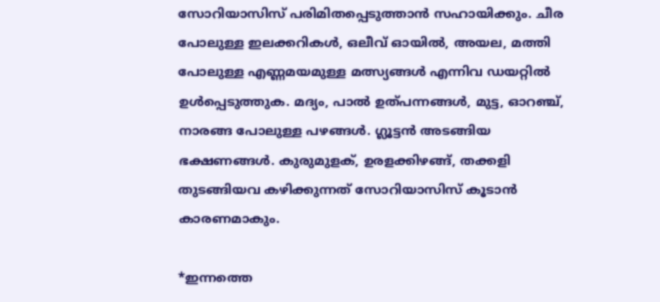സോറിയാസിസ് പരിമിതപ്പെടുത്താന്‍ സഹായിക്കും. ചീര പോലുള്ള ഇലക്കറികള്‍, ഒലീവ് ഓയില്‍, അയല, മത്തി പോലുള്ള എണ്ണമയമുള്ള മത്സ്യങ്ങള്‍ എന്നിവ ഡയറ്റില്‍ ഉള്‍പ്പെടുത്തുക. മദ്യം, പാല്‍ ഉത്പന്നങ്ങള്‍, മുട്ട, ഓറഞ്ച്, നാരങ്ങ പോലുള്ള പഴങ്ങള്‍. ഗ്ലൂട്ടന്‍ അടങ്ങിയ ഭക്ഷണങ്ങള്‍. കുരുമുളക്, ഉരളക്കിഴങ്ങ്, തക്കളി തുടങ്ങിയവ കഴിക്കുന്നത് സോറിയാസിസ് കൂടാന്‍ കാരണമാകും.

*ഇന്നത്തെ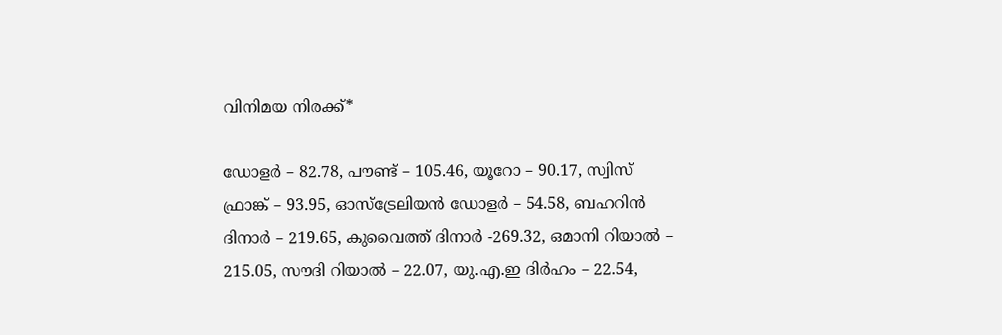വിനിമയ നിരക്ക്*

ഡോളര്‍ – 82.78, പൗണ്ട് – 105.46, യൂറോ – 90.17, സ്വിസ് ഫ്രാങ്ക് – 93.95, ഓസ്‌ട്രേലിയന്‍ ഡോളര്‍ – 54.58, ബഹറിന്‍ ദിനാര്‍ – 219.65, കുവൈത്ത് ദിനാര്‍ -269.32, ഒമാനി റിയാല്‍ – 215.05, സൗദി റിയാല്‍ – 22.07, യു.എ.ഇ ദിര്‍ഹം – 22.54,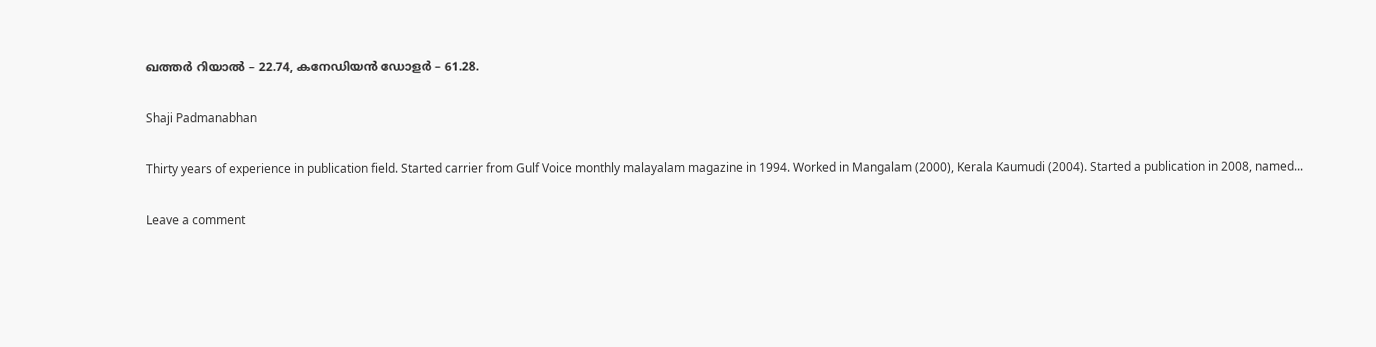ഖത്തര്‍ റിയാല്‍ – 22.74, കനേഡിയന്‍ ഡോളര്‍ – 61.28.

Shaji Padmanabhan

Thirty years of experience in publication field. Started carrier from Gulf Voice monthly malayalam magazine in 1994. Worked in Mangalam (2000), Kerala Kaumudi (2004). Started a publication in 2008, named...

Leave a comment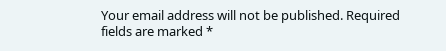Your email address will not be published. Required fields are marked *